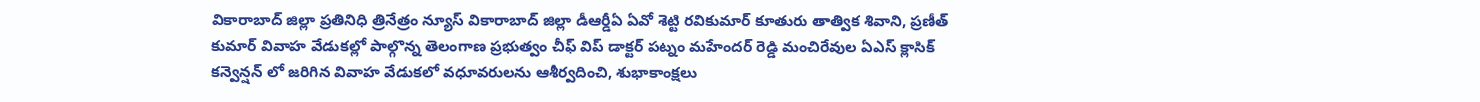వికారాబాద్ జిల్లా ప్రతినిధి త్రినేత్రం న్యూస్ వికారాబాద్ జిల్లా డీఆర్డీఏ ఏవో శెట్టి రవికుమార్ కూతురు తాత్విక శివాని, ప్రణీత్ కుమార్ వివాహ వేడుకల్లో పాల్గొన్న తెలంగాణ ప్రభుత్వం చీఫ్ విప్ డాక్టర్ పట్నం మహేందర్ రెడ్డి మంచిరేవుల ఏఎస్ క్లాసిక్ కన్వెన్షన్ లో జరిగిన వివాహ వేడుకలో వధూవరులను ఆశీర్వదించి, శుభాకాంక్షలు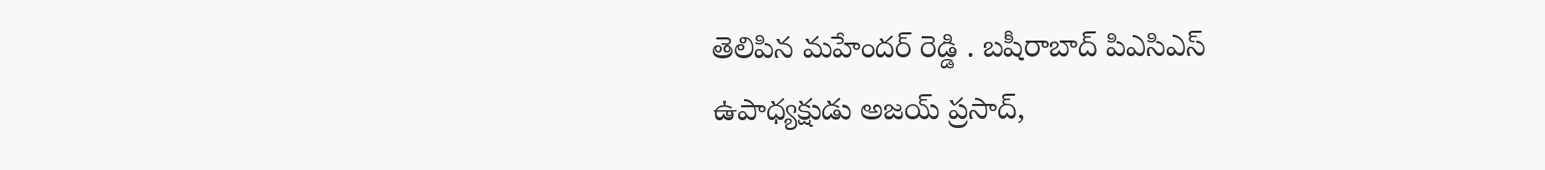తెలిపిన మహేందర్ రెడ్డి . బషీరాబాద్ పిఎసిఎస్ ఉపాధ్యక్షుడు అజయ్ ప్రసాద్,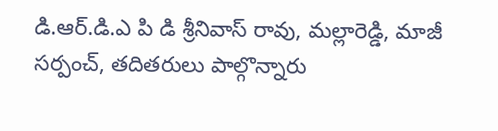డి.ఆర్.డి.ఎ పి డి శ్రీనివాస్ రావు, మల్లారెడ్డి, మాజీ సర్పంచ్, తదితరులు పాల్గొన్నారు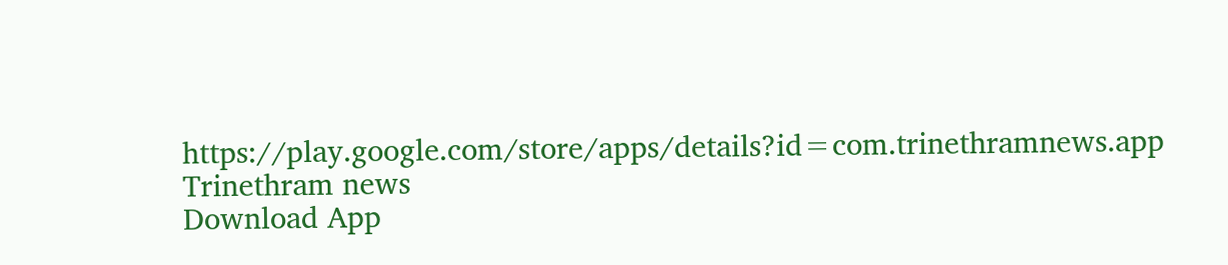https://play.google.com/store/apps/details?id=com.trinethramnews.app
Trinethram news
Download App